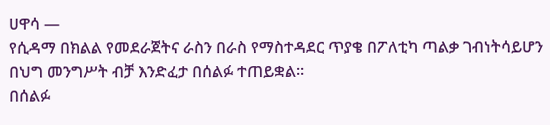ሀዋሳ —
የሲዳማ በክልል የመደራጀትና ራስን በራስ የማስተዳደር ጥያቄ በፖለቲካ ጣልቃ ገብነትሳይሆን በህግ መንግሥት ብቻ እንድፈታ በሰልፉ ተጠይቋል፡፡
በሰልፉ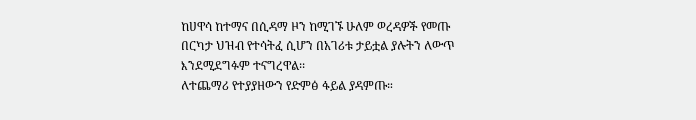ከሀዋሳ ከተማና በሲዳማ ዞን ከሚገኙ ሁለም ወረዳዎች የመጡ በርካታ ህዝብ የተሳትፈ ሲሆን በአገሪቱ ታይቷል ያሉትን ለውጥ እንደሚደግፉም ተናግረዋል፡፡
ለተጨማሪ የተያያዘውን የድምፅ ፋይል ያዳምጡ።